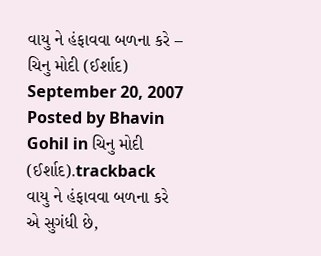વાયુ ને હંફાવવા બળના કરે – ચિનુ મોદી (ઈર્શાદ) September 20, 2007
Posted by Bhavin Gohil in ચિનુ મોદી (ઈર્શાદ).trackback
વાયુ ને હંફાવવા બળના કરે
એ સુગંધી છે,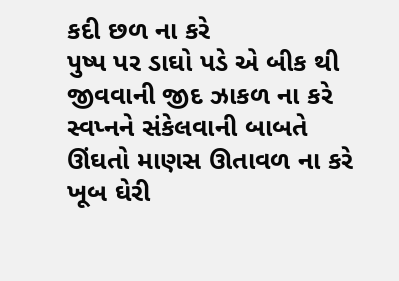કદી છળ ના કરે
પુષ્પ પર ડાઘો પડે એ બીક થી
જીવવાની જીદ ઝાકળ ના કરે
સ્વપ્નને સંકેલવાની બાબતે
ઊંઘતો માણસ ઊતાવળ ના કરે
ખૂબ ઘેરી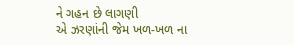ને ગહન છે લાગણી
એ ઝરણાંની જેમ ખળ-ખળ ના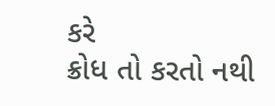કરે
ક્રોધ તો કરતો નથી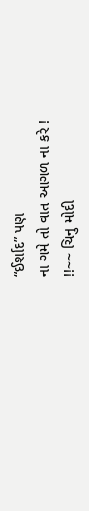“ઈર્શાદ” પણ
ના ગમે તો વાત આગળ ના કરે !
!!~~ ચિનુ મોદી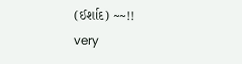(ઈર્શાદ) ~~!!
very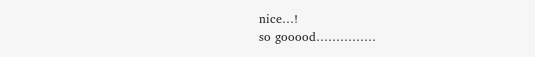nice…!
so gooood……………